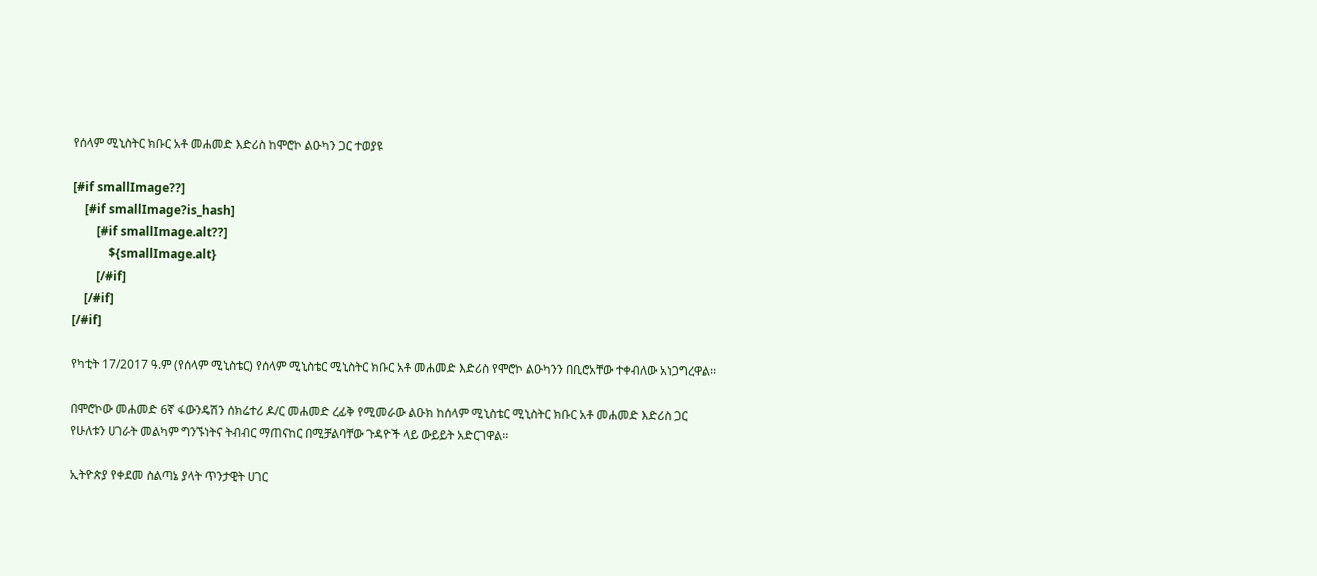የሰላም ሚኒስትር ክቡር አቶ መሐመድ እድሪስ ከሞሮኮ ልዑካን ጋር ተወያዩ

[#if smallImage??]
    [#if smallImage?is_hash]
        [#if smallImage.alt??]
            ${smallImage.alt}
        [/#if]
    [/#if]
[/#if]

የካቲት 17/2017 ዓ.ም (የሰላም ሚኒስቴር) የሰላም ሚኒስቴር ሚኒስትር ክቡር አቶ መሐመድ እድሪስ የሞሮኮ ልዑካንን በቢሮአቸው ተቀብለው አነጋግረዋል፡፡

በሞሮኮው መሐመድ 6ኛ ፋውንዴሽን ሰክሬተሪ ዶ/ር መሐመድ ረፊቅ የሚመራው ልዑክ ከሰላም ሚኒስቴር ሚኒስትር ክቡር አቶ መሐመድ እድሪስ ጋር የሁለቱን ሀገራት መልካም ግንኙነትና ትብብር ማጠናከር በሚቻልባቸው ጉዳዮች ላይ ውይይት አድርገዋል፡፡

ኢትዮጵያ የቀደመ ስልጣኔ ያላት ጥንታዊት ሀገር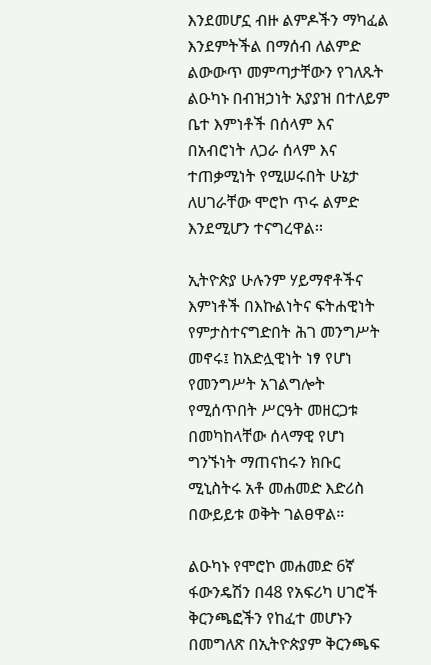እንደመሆኗ ብዙ ልምዶችን ማካፈል እንደምትችል በማሰብ ለልምድ ልውውጥ መምጣታቸውን የገለጹት ልዑካኑ በብዝኃነት አያያዝ በተለይም ቤተ እምነቶች በሰላም እና በአብሮነት ለጋራ ሰላም እና ተጠቃሚነት የሚሠሩበት ሁኔታ ለሀገራቸው ሞሮኮ ጥሩ ልምድ እንደሚሆን ተናግረዋል፡፡

ኢትዮጵያ ሁሉንም ሃይማኖቶችና እምነቶች በእኩልነትና ፍትሐዊነት የምታስተናግድበት ሕገ መንግሥት መኖሩ፤ ከአድሏዊነት ነፃ የሆነ የመንግሥት አገልግሎት የሚሰጥበት ሥርዓት መዘርጋቱ በመካከላቸው ሰላማዊ የሆነ ግንኙነት ማጠናከሩን ክቡር ሚኒስትሩ አቶ መሐመድ እድሪስ በውይይቱ ወቅት ገልፀዋል።

ልዑካኑ የሞሮኮ መሐመድ 6ኛ ፋውንዴሽን በ48 የአፍሪካ ሀገሮች ቅርንጫፎችን የከፈተ መሆኑን በመግለጽ በኢትዮጵያም ቅርንጫፍ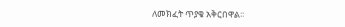ለመክፈት ጥያቄ አቅርበዋል፡፡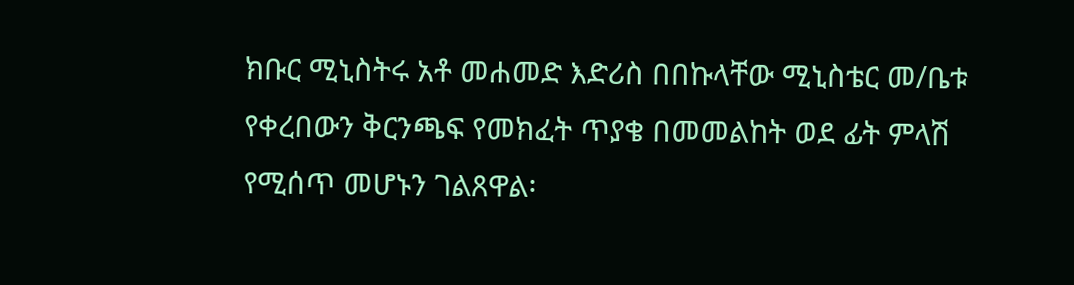ክቡር ሚኒስትሩ አቶ መሐመድ እድሪስ በበኩላቸው ሚኒስቴር መ/ቤቱ የቀረበውን ቅርንጫፍ የመክፈት ጥያቄ በመመልከት ወደ ፊት ምላሽ የሚሰጥ መሆኑን ገልጸዋል፡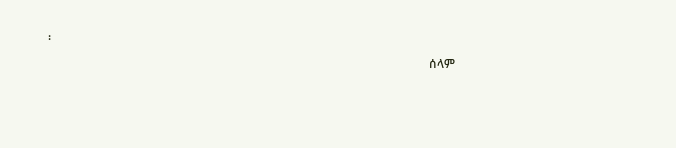፡

                                                                                                                               ሰላም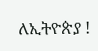ለኢትዮጵያ !